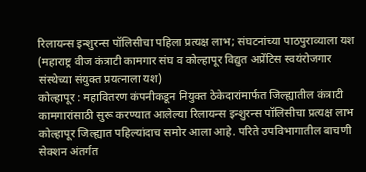रिलायन्स इन्शुरन्स पॉलिसीचा पहिला प्रत्यक्ष लाभ; संघटनांच्या पाठपुराव्याला यश
(महाराष्ट्र वीज कंत्राटी कामगार संघ व कोल्हापूर विद्युत अप्रेंटिस स्वयंरोजगार संस्थेच्या संयुक्त प्रयत्नाला यश)
कोल्हापूर : महावितरण कंपनीकडून नियुक्त ठेकेदारांमार्फत जिल्ह्यातील कंत्राटी कामगारांसाठी सुरू करण्यात आलेल्या रिलायन्स इन्शुरन्स पॉलिसीचा प्रत्यक्ष लाभ कोल्हापूर जिल्ह्यात पहिल्यांदाच समोर आला आहे. परिते उपविभागातील बाचणी सेक्शन अंतर्गत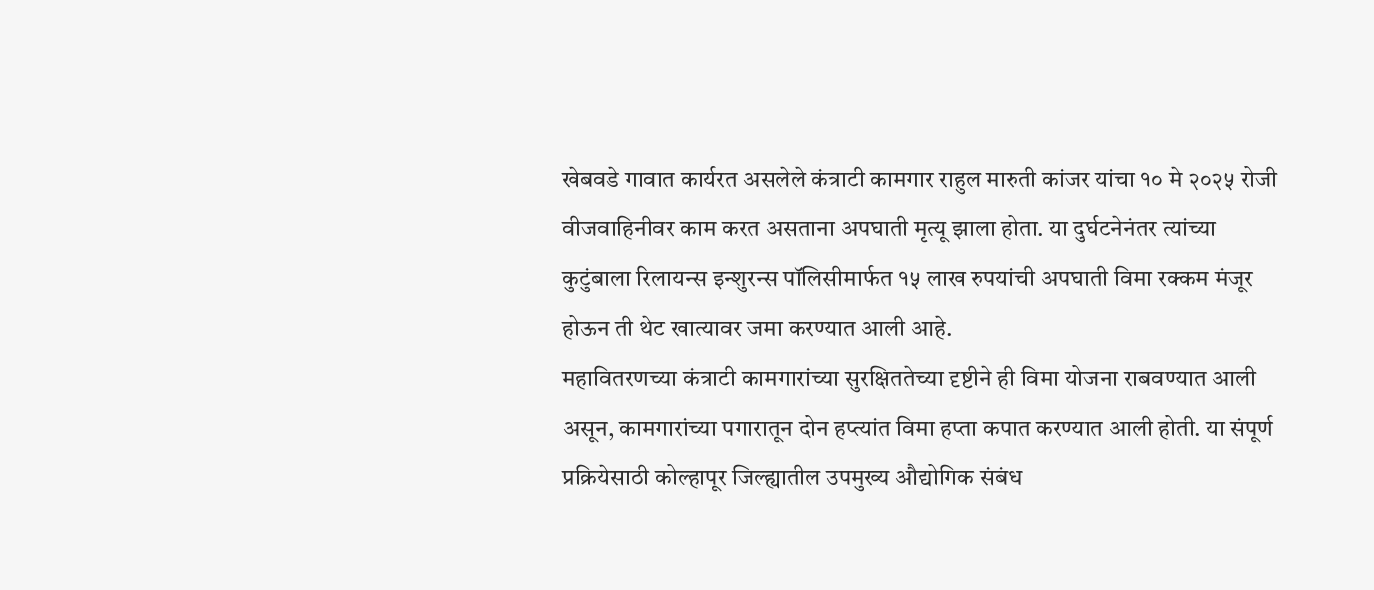खेबवडे गावात कार्यरत असलेले कंत्राटी कामगार राहुल मारुती कांजर यांचा १० मे २०२५ रोजी वीजवाहिनीवर काम करत असताना अपघाती मृत्यू झाला होता. या दुर्घटनेनंतर त्यांच्या कुटुंबाला रिलायन्स इन्शुरन्स पॉलिसीमार्फत १५ लाख रुपयांची अपघाती विमा रक्कम मंजूर होऊन ती थेट खात्यावर जमा करण्यात आली आहे.
महावितरणच्या कंत्राटी कामगारांच्या सुरक्षिततेच्या दृष्टीने ही विमा योजना राबवण्यात आली असून, कामगारांच्या पगारातून दोन हप्त्यांत विमा हप्ता कपात करण्यात आली होती. या संपूर्ण प्रक्रियेसाठी कोल्हापूर जिल्ह्यातील उपमुख्य औद्योगिक संबंध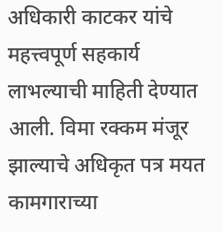अधिकारी काटकर यांचे महत्त्वपूर्ण सहकार्य लाभल्याची माहिती देण्यात आली. विमा रक्कम मंजूर झाल्याचे अधिकृत पत्र मयत कामगाराच्या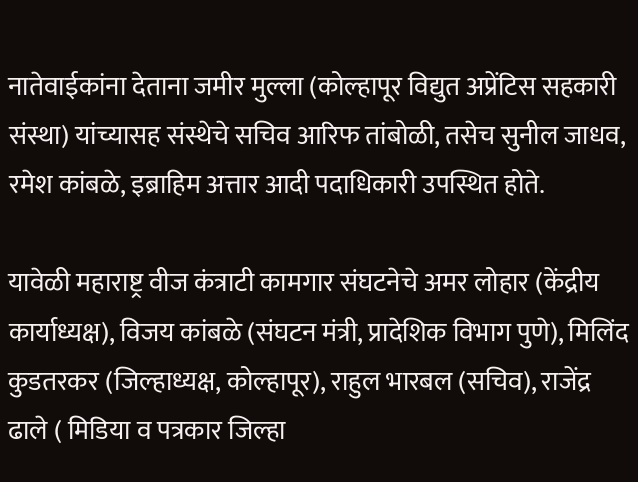नातेवाईकांना देताना जमीर मुल्ला (कोल्हापूर विद्युत अप्रेंटिस सहकारी संस्था) यांच्यासह संस्थेचे सचिव आरिफ तांबोळी, तसेच सुनील जाधव, रमेश कांबळे, इब्राहिम अत्तार आदी पदाधिकारी उपस्थित होते.

यावेळी महाराष्ट्र वीज कंत्राटी कामगार संघटनेचे अमर लोहार (केंद्रीय कार्याध्यक्ष), विजय कांबळे (संघटन मंत्री, प्रादेशिक विभाग पुणे), मिलिंद कुडतरकर (जिल्हाध्यक्ष, कोल्हापूर), राहुल भारबल (सचिव), राजेंद्र ढाले ( मिडिया व पत्रकार जिल्हा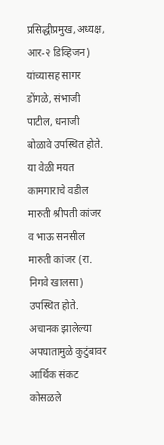प्रसिद्धीप्रमुख,अध्यक्ष, आर-२ डिव्हिजन) यांच्यासह सागर डोंगळे, संभाजी पाटील, धनाजी बोळावे उपस्थित होते. या वेळी मयत कामगाराचे वडील मारुती श्रीपती कांजर व भाऊ सनसील मारुती कांजर (रा. निगवे खालसा) उपस्थित होते. अचानक झालेल्या अपघातामुळे कुटुंबावर आर्थिक संकट कोसळले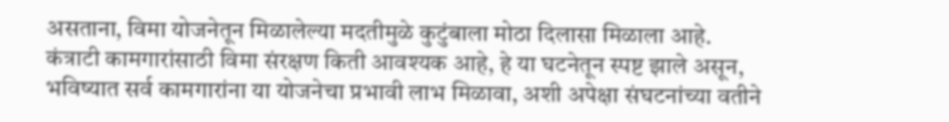असताना, विमा योजनेतून मिळालेल्या मदतीमुळे कुटुंबाला मोठा दिलासा मिळाला आहे.
कंत्राटी कामगारांसाठी विमा संरक्षण किती आवश्यक आहे, हे या घटनेतून स्पष्ट झाले असून, भविष्यात सर्व कामगारांना या योजनेचा प्रभावी लाभ मिळावा, अशी अपेक्षा संघटनांच्या वतीने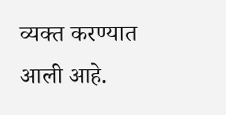व्यक्त करण्यात आली आहे.